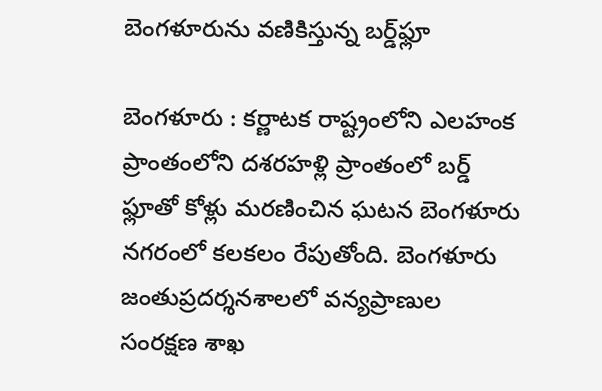బెంగళూరును వణికిస్తున్న బర్డ్‌ఫ్లూ

బెంగళూరు : కర్ణాటక రాష్ట్రంలోని ఎలహంక ప్రాంతంలోని దశరహళ్లి ప్రాంతంలో బర్డ్‌ ఫ్లూతో కోళ్లు మరణించిన ఘటన బెంగళూరు నగరంలో కలకలం రేపుతోంది. బెంగళూరు జంతుప్రదర్శనశాలలో వన్యప్రాణుల సంరక్షణ శాఖ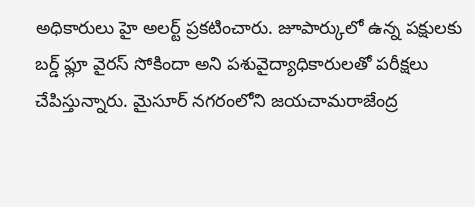అధికారులు హై అలర్ట్‌ ప్రకటించారు. జూపార్కులో ఉన్న పక్షులకు బర్డ్‌ ఫ్లూ వైరస్‌ సోకిందా అని పశువైద్యాధికారులతో పరీక్షలు చేపిస్తున్నారు. మైసూర్‌ నగరంలోని జయచామరాజేంద్ర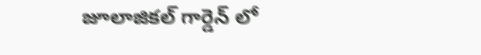జూలాజికల్‌ గార్డెన్‌ లో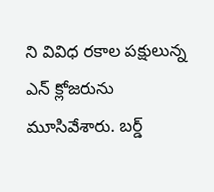ని వివిధ రకాల పక్షులున్న ఎన్‌ క్లోజరును మూసివేశారు. బర్డ్‌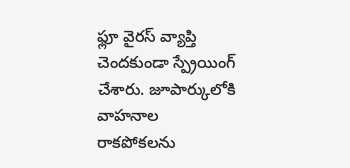ఫ్లూ వైరస్‌ వ్యాప్తి చెందకుండా స్ప్రేయింగ్‌ చేశారు. జూపార్కులోకి వాహనాల రాకపోకలను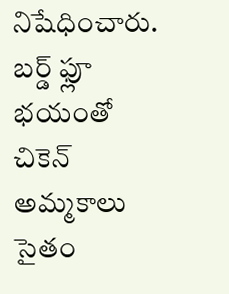నిషేధించారు. బర్డ్‌ ఫ్లూ భయంతో చికెన్‌ అమ్మకాలు సైతం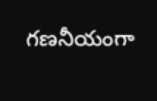గణనీయంగా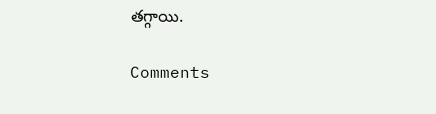తగ్గాయి.

Comments